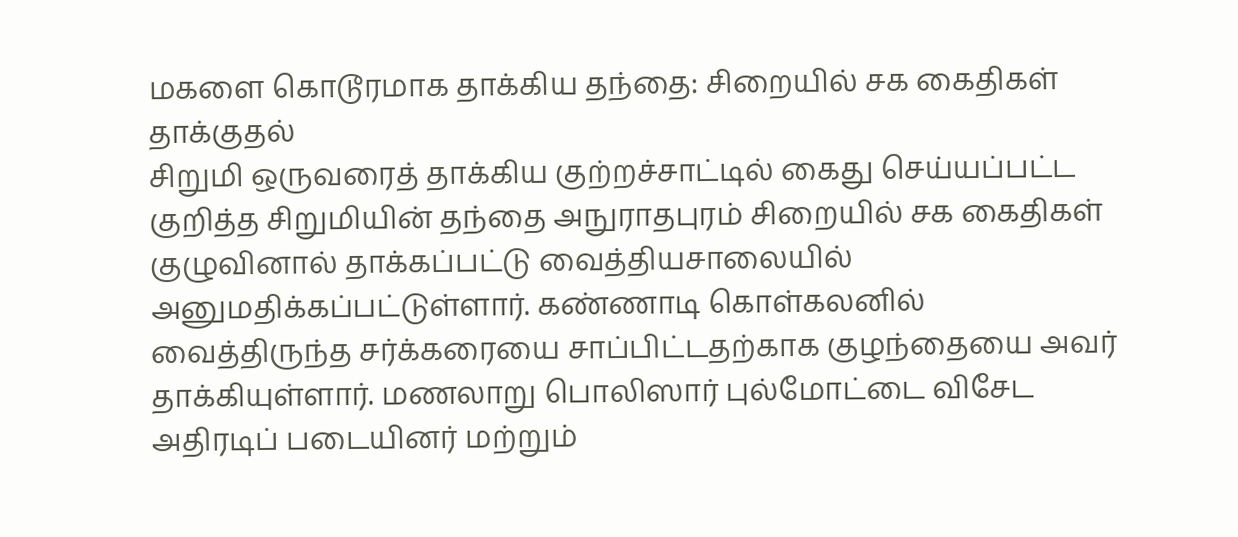மகளை கொடூரமாக தாக்கிய தந்தை: சிறையில் சக கைதிகள் தாக்குதல்
சிறுமி ஒருவரைத் தாக்கிய குற்றச்சாட்டில் கைது செய்யப்பட்ட குறித்த சிறுமியின் தந்தை அநுராதபுரம் சிறையில் சக கைதிகள் குழுவினால் தாக்கப்பட்டு வைத்தியசாலையில் அனுமதிக்கப்பட்டுள்ளார். கண்ணாடி கொள்கலனில் வைத்திருந்த சர்க்கரையை சாப்பிட்டதற்காக குழந்தையை அவர் தாக்கியுள்ளார். மணலாறு பொலிஸார் புல்மோட்டை விசேட அதிரடிப் படையினர் மற்றும்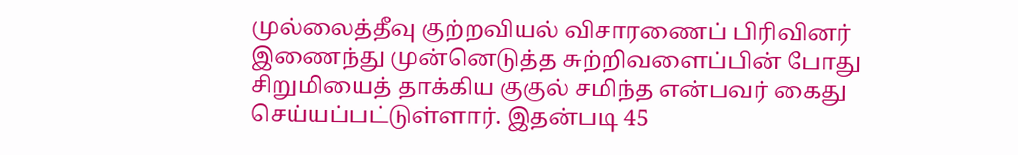முல்லைத்தீவு குற்றவியல் விசாரணைப் பிரிவினர் இணைந்து முன்னெடுத்த சுற்றிவளைப்பின் போது சிறுமியைத் தாக்கிய குகுல் சமிந்த என்பவர் கைது செய்யப்பட்டுள்ளார். இதன்படி 45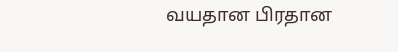வயதான பிரதான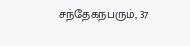சந்தேகநபரும், 37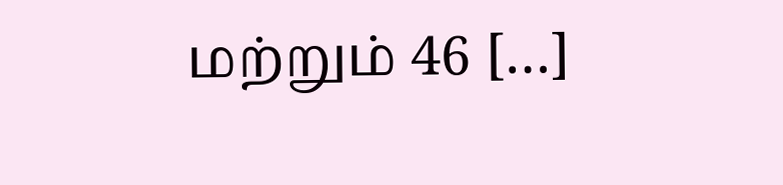மற்றும் 46 […]